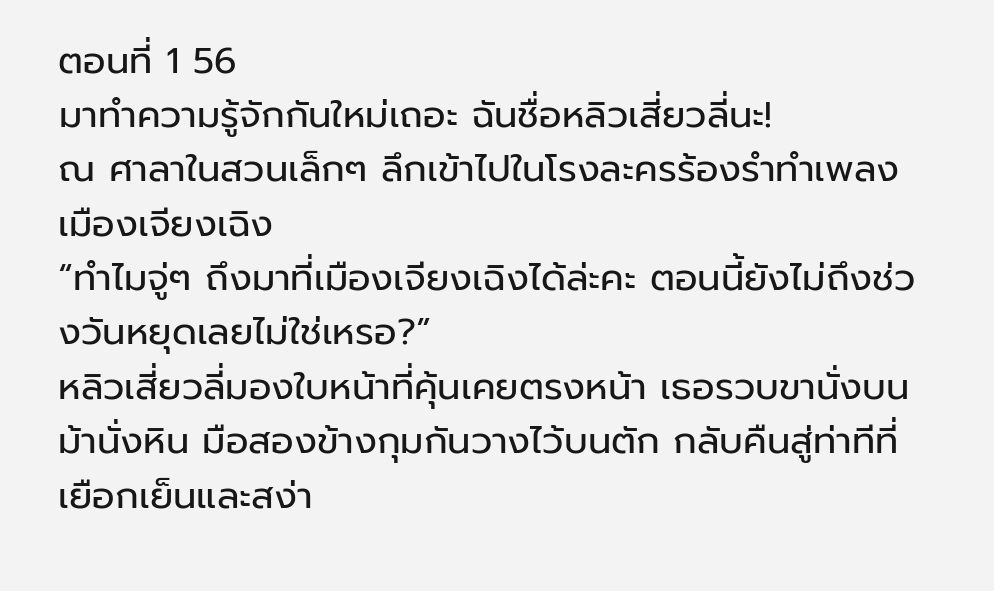ตอนที่ 1 56
มาทำความรู้จักกันใหม่เถอะ ฉันชื่อหลิวเสี่ยวลี่นะ!
ณ ศาลาในสวนเล็กๆ ลึกเข้าไปในโรงละครร้องรำทำเพลงเมืองเจียงเฉิง
“ทำไมจู่ๆ ถึงมาที่เมืองเจียงเฉิงได้ล่ะคะ ตอนนี้ยังไม่ถึงช่วงวันหยุดเลยไม่ใช่เหรอ?”
หลิวเสี่ยวลี่มองใบหน้าที่คุ้นเคยตรงหน้า เธอรวบขานั่งบนม้านั่งหิน มือสองข้างกุมกันวางไว้บนตัก กลับคืนสู่ท่าทีที่เยือกเย็นและสง่า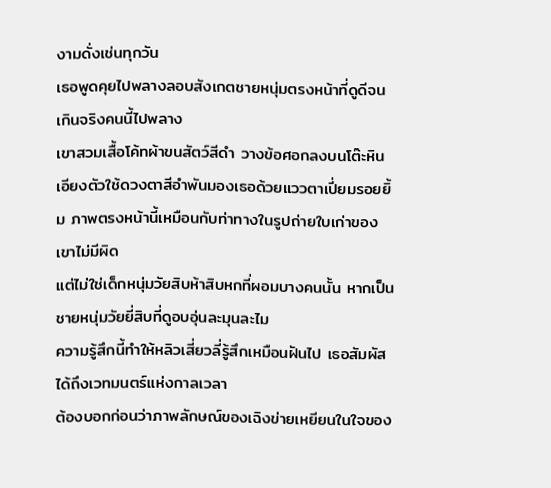งามดั่งเช่นทุกวัน
เธอพูดคุยไปพลางลอบสังเกตชายหนุ่มตรงหน้าที่ดูดีจนเกินจริงคนนี้ไปพลาง
เขาสวมเสื้อโค้ทผ้าขนสัตว์สีดำ วางข้อศอกลงบนโต๊ะหิน เอียงตัวใช้ดวงตาสีอำพันมองเธอด้วยแววตาเปี่ยมรอยยิ้ม ภาพตรงหน้านี้เหมือนกับท่าทางในรูปถ่ายใบเก่าของเขาไม่มีผิด
แต่ไม่ใช่เด็กหนุ่มวัยสิบห้าสิบหกที่ผอมบางคนนั้น หากเป็นชายหนุ่มวัยยี่สิบที่ดูอบอุ่นละมุนละไม
ความรู้สึกนี้ทำให้หลิวเสี่ยวลี่รู้สึกเหมือนฝันไป เธอสัมผัสได้ถึงเวทมนตร์แห่งกาลเวลา
ต้องบอกก่อนว่าภาพลักษณ์ของเฉิงข่ายเหยียนในใจของ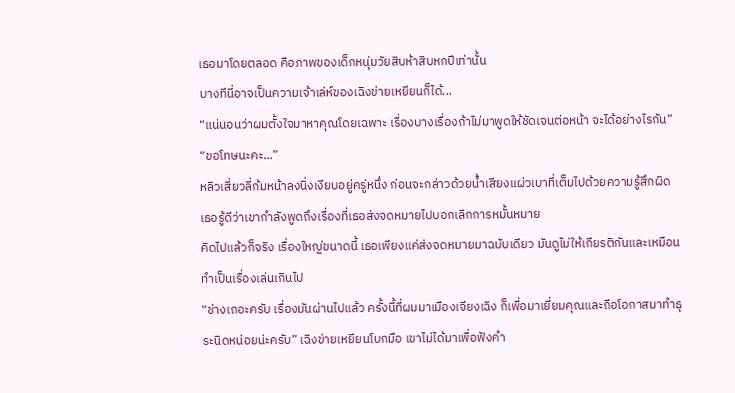เธอมาโดยตลอด คือภาพของเด็กหนุ่มวัยสิบห้าสิบหกปีเท่านั้น
บางทีนี่อาจเป็นความเจ้าเล่ห์ของเฉิงข่ายเหยียนก็ได้...
“แน่นอนว่าผมตั้งใจมาหาคุณโดยเฉพาะ เรื่องบางเรื่องถ้าไม่มาพูดให้ชัดเจนต่อหน้า จะได้อย่างไรกัน”
“ขอโทษนะคะ...”
หลิวเสี่ยวลี่ก้มหน้าลงนิ่งเงียบอยู่ครู่หนึ่ง ก่อนจะกล่าวด้วยน้ำเสียงแผ่วเบาที่เต็มไปด้วยความรู้สึกผิด
เธอรู้ดีว่าเขากำลังพูดถึงเรื่องที่เธอส่งจดหมายไปบอกเลิกการหมั้นหมาย
คิดไปแล้วก็จริง เรื่องใหญ่ขนาดนี้ เธอเพียงแค่ส่งจดหมายมาฉบับเดียว มันดูไม่ให้เกียรติกันและเหมือนทำเป็นเรื่องเล่นเกินไป
“ช่างเถอะครับ เรื่องมันผ่านไปแล้ว ครั้งนี้ที่ผมมาเมืองเจียงเฉิง ก็เพื่อมาเยี่ยมคุณและถือโอกาสมาทำธุระนิดหน่อยน่ะครับ” เฉิงข่ายเหยียนโบกมือ เขาไม่ได้มาเพื่อฟังคำ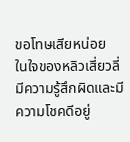ขอโทษเสียหน่อย
ในใจของหลิวเสี่ยวลี่มีความรู้สึกผิดและมีความโชคดีอยู่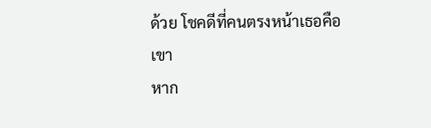ด้วย โชคดีที่คนตรงหน้าเธอคือเขา
หาก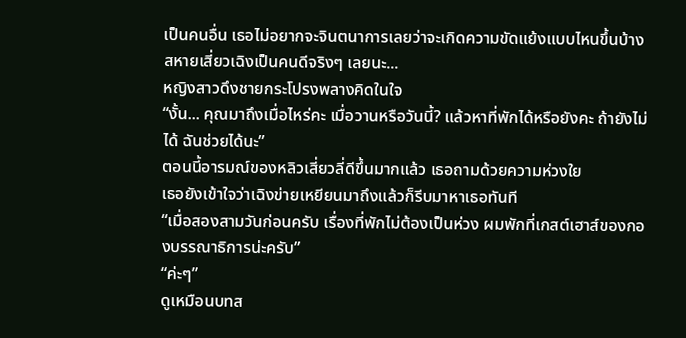เป็นคนอื่น เธอไม่อยากจะจินตนาการเลยว่าจะเกิดความขัดแย้งแบบไหนขึ้นบ้าง
สหายเสี่ยวเฉิงเป็นคนดีจริงๆ เลยนะ...
หญิงสาวดึงชายกระโปรงพลางคิดในใจ
“งั้น... คุณมาถึงเมื่อไหร่คะ เมื่อวานหรือวันนี้? แล้วหาที่พักได้หรือยังคะ ถ้ายังไม่ได้ ฉันช่วยได้นะ”
ตอนนี้อารมณ์ของหลิวเสี่ยวลี่ดีขึ้นมากแล้ว เธอถามด้วยความห่วงใย
เธอยังเข้าใจว่าเฉิงข่ายเหยียนมาถึงแล้วก็รีบมาหาเธอทันที
“เมื่อสองสามวันก่อนครับ เรื่องที่พักไม่ต้องเป็นห่วง ผมพักที่เกสต์เฮาส์ของกองบรรณาธิการน่ะครับ”
“ค่ะๆ”
ดูเหมือนบทส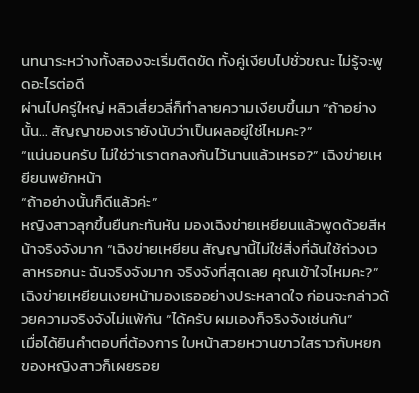นทนาระหว่างทั้งสองจะเริ่มติดขัด ทั้งคู่เงียบไปชั่วขณะ ไม่รู้จะพูดอะไรต่อดี
ผ่านไปครู่ใหญ่ หลิวเสี่ยวลี่ก็ทำลายความเงียบขึ้นมา “ถ้าอย่างนั้น... สัญญาของเรายังนับว่าเป็นผลอยู่ใช่ไหมคะ?”
“แน่นอนครับ ไม่ใช่ว่าเราตกลงกันไว้นานแล้วเหรอ?” เฉิงข่ายเหยียนพยักหน้า
“ถ้าอย่างนั้นก็ดีแล้วค่ะ”
หญิงสาวลุกขึ้นยืนกะทันหัน มองเฉิงข่ายเหยียนแล้วพูดด้วยสีหน้าจริงจังมาก “เฉิงข่ายเหยียน สัญญานี้ไม่ใช่สิ่งที่ฉันใช้ถ่วงเวลาหรอกนะ ฉันจริงจังมาก จริงจังที่สุดเลย คุณเข้าใจไหมคะ?”
เฉิงข่ายเหยียนเงยหน้ามองเธออย่างประหลาดใจ ก่อนจะกล่าวด้วยความจริงจังไม่แพ้กัน “ได้ครับ ผมเองก็จริงจังเช่นกัน”
เมื่อได้ยินคำตอบที่ต้องการ ใบหน้าสวยหวานขาวใสราวกับหยกของหญิงสาวก็เผยรอย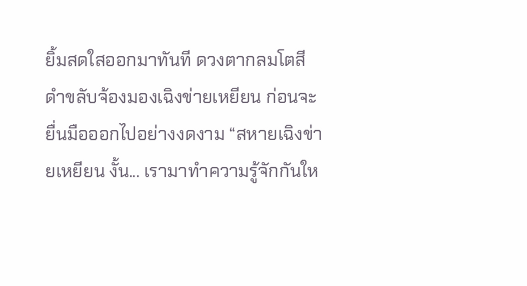ยิ้มสดใสออกมาทันที ดวงตากลมโตสีดำขลับจ้องมองเฉิงข่ายเหยียน ก่อนจะยื่นมือออกไปอย่างงดงาม “สหายเฉิงข่ายเหยียน งั้น... เรามาทำความรู้จักกันให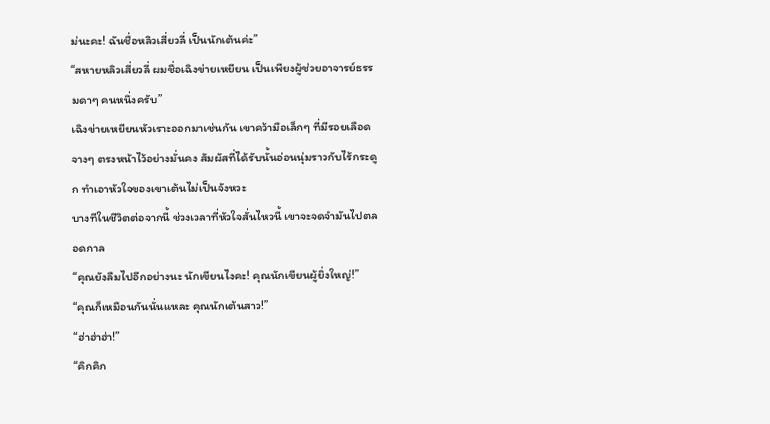ม่นะคะ! ฉันชื่อหลิวเสี่ยวลี่ เป็นนักเต้นค่ะ”
“สหายหลิวเสี่ยวลี่ ผมชื่อเฉิงข่ายเหยียน เป็นเพียงผู้ช่วยอาจารย์ธรรมดาๆ คนหนึ่งครับ”
เฉิงข่ายเหยียนหัวเราะออกมาเช่นกัน เขาคว้ามือเล็กๆ ที่มีรอยเลือดจางๆ ตรงหน้าไว้อย่างมั่นคง สัมผัสที่ได้รับนั้นอ่อนนุ่มราวกับไร้กระดูก ทำเอาหัวใจของเขาเต้นไม่เป็นจังหวะ
บางทีในชีวิตต่อจากนี้ ช่วงเวลาที่หัวใจสั่นไหวนี้ เขาจะจดจำมันไปตลอดกาล
“คุณยังลืมไปอีกอย่างนะ นักเขียนไงคะ! คุณนักเขียนผู้ยิ่งใหญ่!”
“คุณก็เหมือนกันนั่นแหละ คุณนักเต้นสาว!”
“ฮ่าฮ่าฮ่า!”
“คิกคิก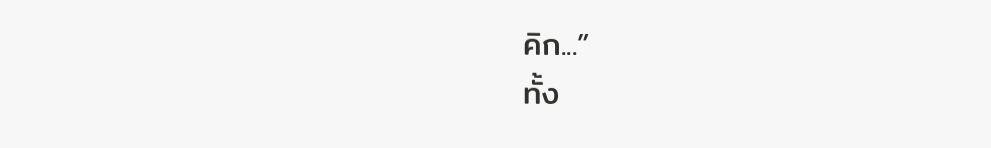คิก...”
ทั้ง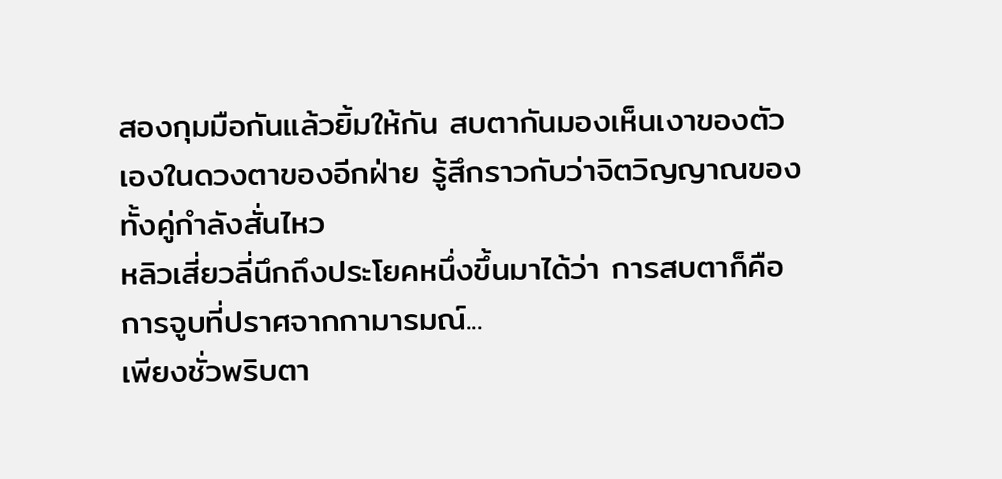สองกุมมือกันแล้วยิ้มให้กัน สบตากันมองเห็นเงาของตัวเองในดวงตาของอีกฝ่าย รู้สึกราวกับว่าจิตวิญญาณของทั้งคู่กำลังสั่นไหว
หลิวเสี่ยวลี่นึกถึงประโยคหนึ่งขึ้นมาได้ว่า การสบตาก็คือการจูบที่ปราศจากกามารมณ์...
เพียงชั่วพริบตา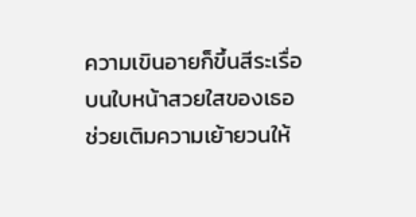ความเขินอายก็ขึ้นสีระเรื่อบนใบหน้าสวยใสของเธอ ช่วยเติมความเย้ายวนให้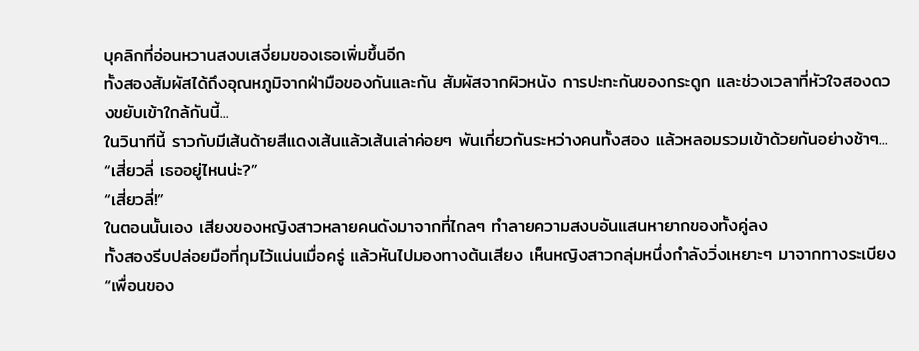บุคลิกที่อ่อนหวานสงบเสงี่ยมของเธอเพิ่มขึ้นอีก
ทั้งสองสัมผัสได้ถึงอุณหภูมิจากฝ่ามือของกันและกัน สัมผัสจากผิวหนัง การปะทะกันของกระดูก และช่วงเวลาที่หัวใจสองดวงขยับเข้าใกล้กันนี้...
ในวินาทีนี้ ราวกับมีเส้นด้ายสีแดงเส้นแล้วเส้นเล่าค่อยๆ พันเกี่ยวกันระหว่างคนทั้งสอง แล้วหลอมรวมเข้าด้วยกันอย่างช้าๆ...
“เสี่ยวลี่ เธออยู่ไหนน่ะ?”
“เสี่ยวลี่!”
ในตอนนั้นเอง เสียงของหญิงสาวหลายคนดังมาจากที่ไกลๆ ทำลายความสงบอันแสนหายากของทั้งคู่ลง
ทั้งสองรีบปล่อยมือที่กุมไว้แน่นเมื่อครู่ แล้วหันไปมองทางต้นเสียง เห็นหญิงสาวกลุ่มหนึ่งกำลังวิ่งเหยาะๆ มาจากทางระเบียง
“เพื่อนของ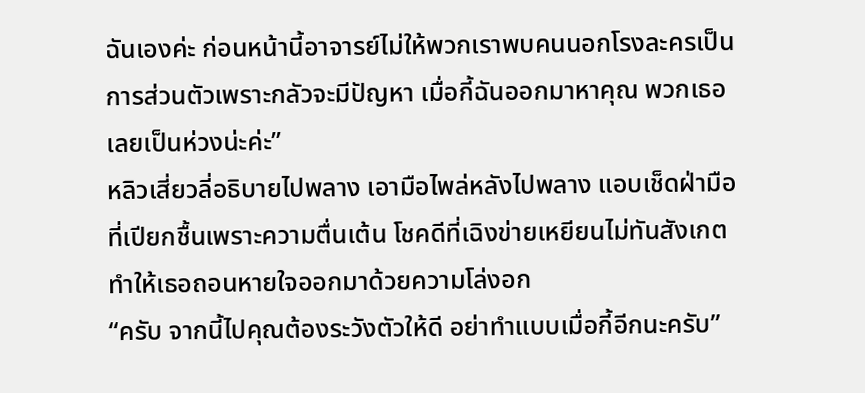ฉันเองค่ะ ก่อนหน้านี้อาจารย์ไม่ให้พวกเราพบคนนอกโรงละครเป็นการส่วนตัวเพราะกลัวจะมีปัญหา เมื่อกี้ฉันออกมาหาคุณ พวกเธอเลยเป็นห่วงน่ะค่ะ”
หลิวเสี่ยวลี่อธิบายไปพลาง เอามือไพล่หลังไปพลาง แอบเช็ดฝ่ามือที่เปียกชื้นเพราะความตื่นเต้น โชคดีที่เฉิงข่ายเหยียนไม่ทันสังเกต ทำให้เธอถอนหายใจออกมาด้วยความโล่งอก
“ครับ จากนี้ไปคุณต้องระวังตัวให้ดี อย่าทำแบบเมื่อกี้อีกนะครับ”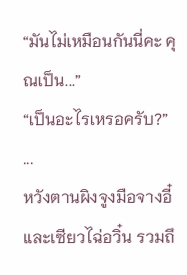“มันไม่เหมือนกันนี่คะ คุณเป็น...”
“เป็นอะไรเหรอครับ?”
...
หวังตานผิงจูงมือจางอี๋ และเซียวไฉ่อวิ๋น รวมถึ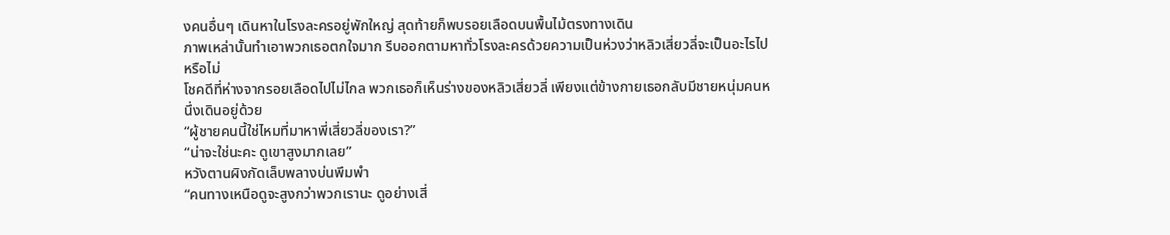งคนอื่นๆ เดินหาในโรงละครอยู่พักใหญ่ สุดท้ายก็พบรอยเลือดบนพื้นไม้ตรงทางเดิน
ภาพเหล่านั้นทำเอาพวกเธอตกใจมาก รีบออกตามหาทั่วโรงละครด้วยความเป็นห่วงว่าหลิวเสี่ยวลี่จะเป็นอะไรไปหรือไม่
โชคดีที่ห่างจากรอยเลือดไปไม่ไกล พวกเธอก็เห็นร่างของหลิวเสี่ยวลี่ เพียงแต่ข้างกายเธอกลับมีชายหนุ่มคนหนึ่งเดินอยู่ด้วย
“ผู้ชายคนนี้ใช่ไหมที่มาหาพี่เสี่ยวลี่ของเรา?”
“น่าจะใช่นะคะ ดูเขาสูงมากเลย”
หวังตานผิงกัดเล็บพลางบ่นพึมพำ
“คนทางเหนือดูจะสูงกว่าพวกเรานะ ดูอย่างเสี่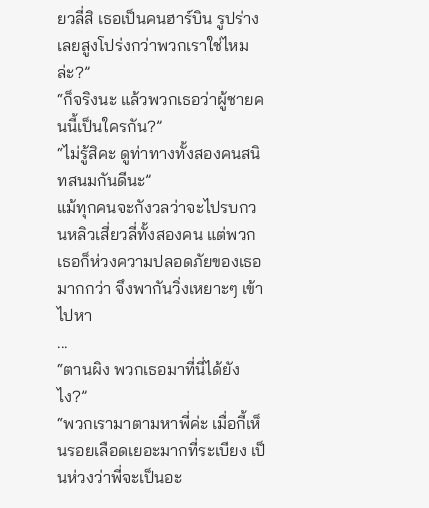ยวลี่สิ เธอเป็นคนฮาร์บิน รูปร่างเลยสูงโปร่งกว่าพวกเราใช่ไหมล่ะ?”
“ก็จริงนะ แล้วพวกเธอว่าผู้ชายคนนี้เป็นใครกัน?”
“ไม่รู้สิคะ ดูท่าทางทั้งสองคนสนิทสนมกันดีนะ”
แม้ทุกคนจะกังวลว่าจะไปรบกวนหลิวเสี่ยวลี่ทั้งสองคน แต่พวกเธอก็ห่วงความปลอดภัยของเธอมากกว่า จึงพากันวิ่งเหยาะๆ เข้าไปหา
...
“ตานผิง พวกเธอมาที่นี่ได้ยังไง?”
“พวกเรามาตามหาพี่ค่ะ เมื่อกี้เห็นรอยเลือดเยอะมากที่ระเบียง เป็นห่วงว่าพี่จะเป็นอะ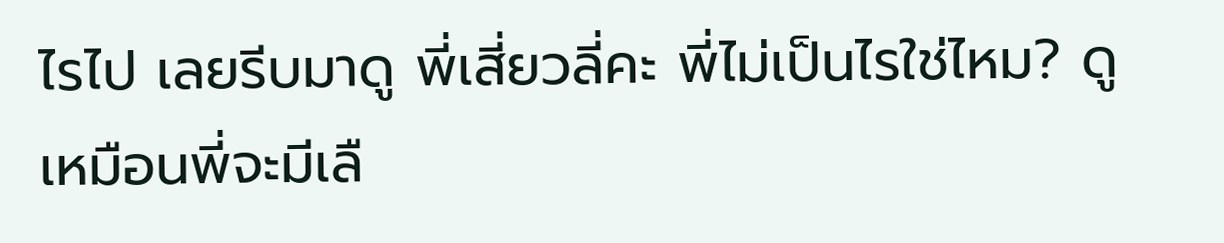ไรไป เลยรีบมาดู พี่เสี่ยวลี่คะ พี่ไม่เป็นไรใช่ไหม? ดูเหมือนพี่จะมีเลื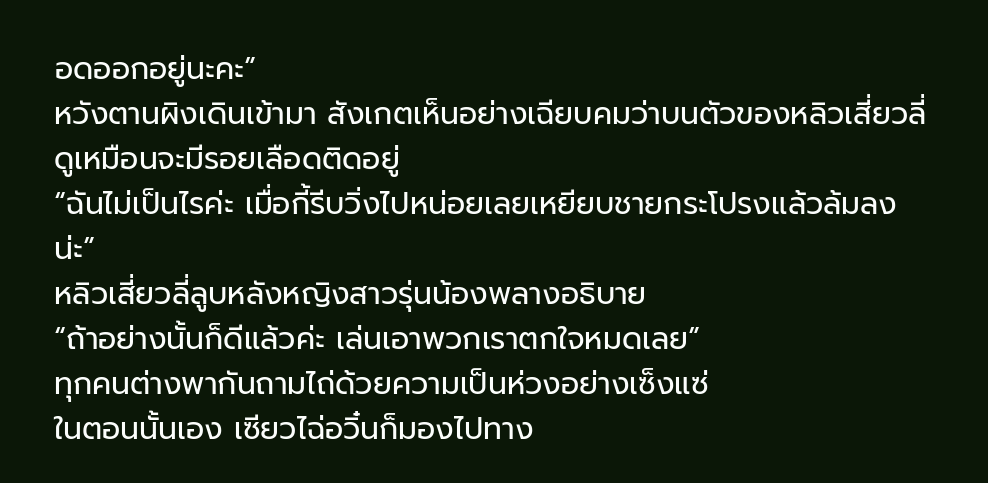อดออกอยู่นะคะ”
หวังตานผิงเดินเข้ามา สังเกตเห็นอย่างเฉียบคมว่าบนตัวของหลิวเสี่ยวลี่ดูเหมือนจะมีรอยเลือดติดอยู่
“ฉันไม่เป็นไรค่ะ เมื่อกี้รีบวิ่งไปหน่อยเลยเหยียบชายกระโปรงแล้วล้มลงน่ะ”
หลิวเสี่ยวลี่ลูบหลังหญิงสาวรุ่นน้องพลางอธิบาย
“ถ้าอย่างนั้นก็ดีแล้วค่ะ เล่นเอาพวกเราตกใจหมดเลย”
ทุกคนต่างพากันถามไถ่ด้วยความเป็นห่วงอย่างเซ็งแซ่
ในตอนนั้นเอง เซียวไฉ่อวิ๋นก็มองไปทาง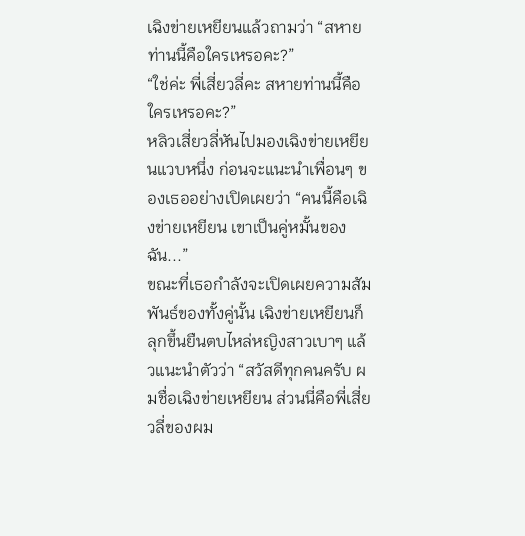เฉิงข่ายเหยียนแล้วถามว่า “สหายท่านนี้คือใครเหรอคะ?”
“ใช่ค่ะ พี่เสี่ยวลี่คะ สหายท่านนี้คือใครเหรอคะ?”
หลิวเสี่ยวลี่หันไปมองเฉิงข่ายเหยียนแวบหนึ่ง ก่อนจะแนะนำเพื่อนๆ ของเธออย่างเปิดเผยว่า “คนนี้คือเฉิงข่ายเหยียน เขาเป็นคู่หมั้นของฉัน...”
ขณะที่เธอกำลังจะเปิดเผยความสัมพันธ์ของทั้งคู่นั้น เฉิงข่ายเหยียนก็ลุกขึ้นยืนตบไหล่หญิงสาวเบาๆ แล้วแนะนำตัวว่า “สวัสดีทุกคนครับ ผมชื่อเฉิงข่ายเหยียน ส่วนนี่คือพี่เสี่ยวลี่ของผม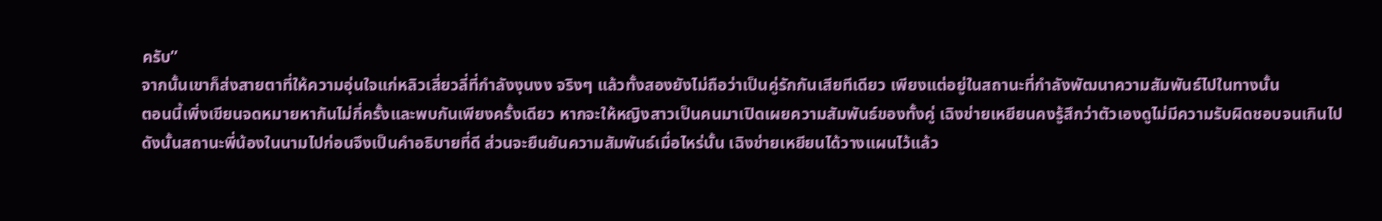ครับ”
จากนั้นเขาก็ส่งสายตาที่ให้ความอุ่นใจแก่หลิวเสี่ยวลี่ที่กำลังงุนงง จริงๆ แล้วทั้งสองยังไม่ถือว่าเป็นคู่รักกันเสียทีเดียว เพียงแต่อยู่ในสถานะที่กำลังพัฒนาความสัมพันธ์ไปในทางนั้น
ตอนนี้เพิ่งเขียนจดหมายหากันไม่กี่ครั้งและพบกันเพียงครั้งเดียว หากจะให้หญิงสาวเป็นคนมาเปิดเผยความสัมพันธ์ของทั้งคู่ เฉิงข่ายเหยียนคงรู้สึกว่าตัวเองดูไม่มีความรับผิดชอบจนเกินไป
ดังนั้นสถานะพี่น้องในนามไปก่อนจึงเป็นคำอธิบายที่ดี ส่วนจะยืนยันความสัมพันธ์เมื่อไหร่นั้น เฉิงข่ายเหยียนได้วางแผนไว้แล้ว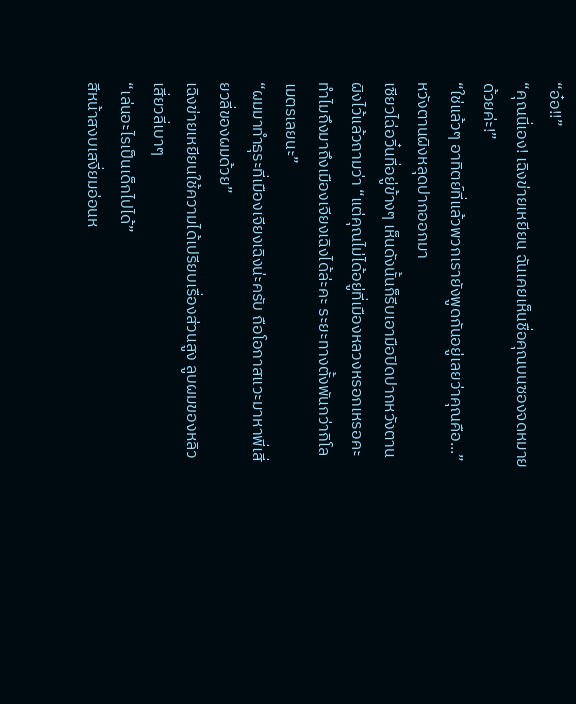“อ๋อ!!”
“คุณนี่เอง! เฉิงข่ายเหยียน ฉันเคยเห็นชื่อคุณบนซองจดหมายด้วยค่ะ!”
“ใช่แล้วๆ อาทิตย์ที่แล้วพวกเรายังพูดกันอยู่เลยว่าคุณคือ...” หวังตานผิงหลุดปากออกมา
เซียวไฉ่อวิ๋นที่อยู่ข้างๆ เห็นดังนั้นก็รีบเอามือปิดปากหวังตานผิงไว้แล้วถามว่า “แต่คุณไม่ได้อยู่ที่เมืองหลวงหรอกเหรอคะ ทำไมถึงมาถึงเมืองเจียงเฉิงได้ล่ะคะ ระยะทางตั้งพันกว่ากิโลเมตรเลยนะ”
“ผมมาทำธุระที่เมืองเจียงเฉิงน่ะครับ ถือโอกาสแวะมาหาพี่เสี่ยวลี่ของผมด้วย”
เฉิงข่ายเหยียนใช้ความได้เปรียบเรื่องส่วนสูง ลูบผมของหลิวเสี่ยวลี่เบาๆ
“เล่นอะไรเป็นเด็กไปได้”
สีหน้าสงบเสงี่ยมอ่อนห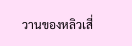วานของหลิวเสี่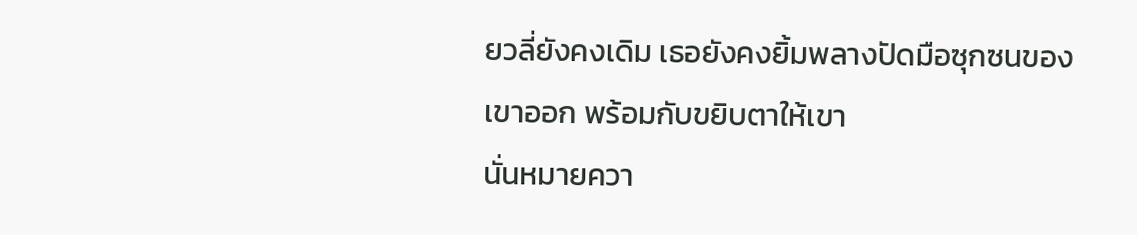ยวลี่ยังคงเดิม เธอยังคงยิ้มพลางปัดมือซุกซนของเขาออก พร้อมกับขยิบตาให้เขา
นั่นหมายควา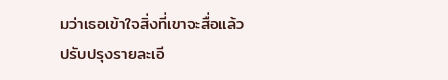มว่าเธอเข้าใจสิ่งที่เขาจะสื่อแล้ว
ปรับปรุงรายละเอี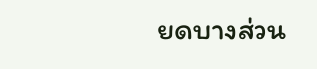ยดบางส่วน